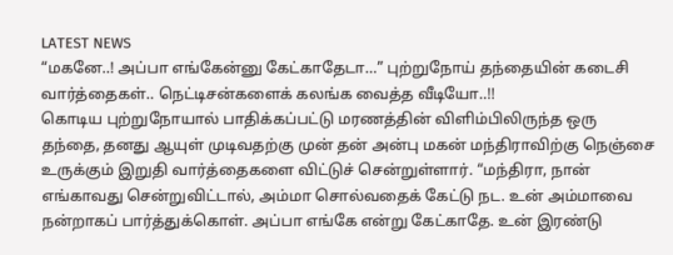LATEST NEWS
“மகனே..! அப்பா எங்கேன்னு கேட்காதேடா…” புற்றுநோய் தந்தையின் கடைசி வார்த்தைகள்.. நெட்டிசன்களைக் கலங்க வைத்த வீடியோ..!!
கொடிய புற்றுநோயால் பாதிக்கப்பட்டு மரணத்தின் விளிம்பிலிருந்த ஒரு தந்தை, தனது ஆயுள் முடிவதற்கு முன் தன் அன்பு மகன் மந்திராவிற்கு நெஞ்சை உருக்கும் இறுதி வார்த்தைகளை விட்டுச் சென்றுள்ளார். “மந்திரா, நான் எங்காவது சென்றுவிட்டால், அம்மா சொல்வதைக் கேட்டு நட. உன் அம்மாவை நன்றாகப் பார்த்துக்கொள். அப்பா எங்கே என்று கேட்காதே. உன் இரண்டு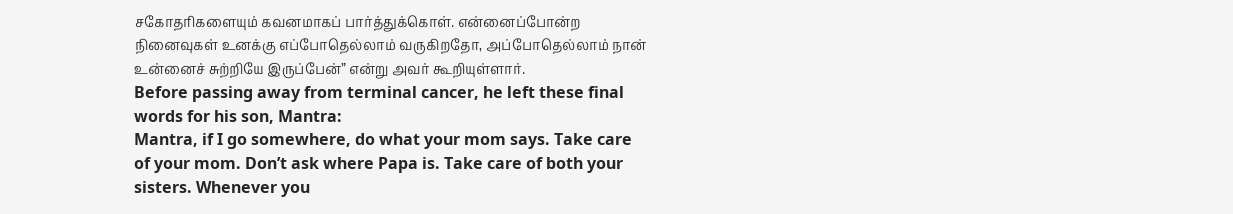சகோதரிகளையும் கவனமாகப் பார்த்துக்கொள். என்னைப்போன்ற நினைவுகள் உனக்கு எப்போதெல்லாம் வருகிறதோ, அப்போதெல்லாம் நான் உன்னைச் சுற்றியே இருப்பேன்” என்று அவர் கூறியுள்ளார்.
Before passing away from terminal cancer, he left these final words for his son, Mantra:
Mantra, if I go somewhere, do what your mom says. Take care of your mom. Don’t ask where Papa is. Take care of both your sisters. Whenever you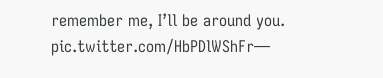remember me, I’ll be around you. pic.twitter.com/HbPDlWShFr—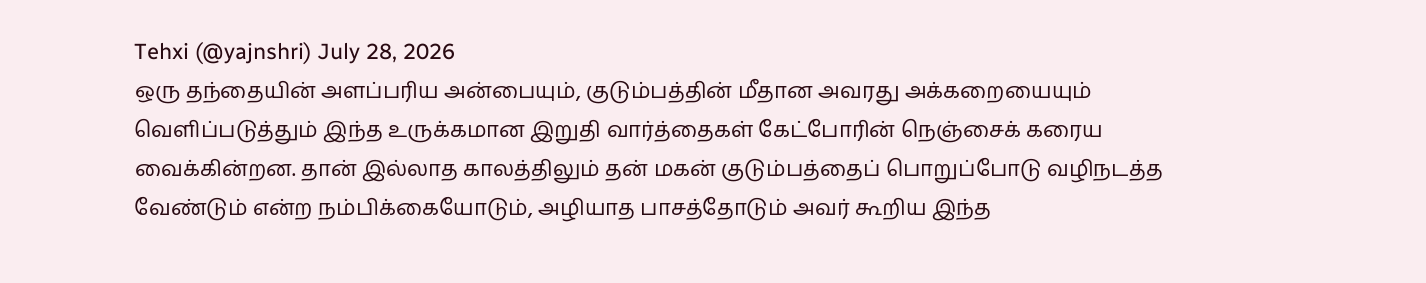Tehxi (@yajnshri) July 28, 2026
ஒரு தந்தையின் அளப்பரிய அன்பையும், குடும்பத்தின் மீதான அவரது அக்கறையையும் வெளிப்படுத்தும் இந்த உருக்கமான இறுதி வார்த்தைகள் கேட்போரின் நெஞ்சைக் கரைய வைக்கின்றன. தான் இல்லாத காலத்திலும் தன் மகன் குடும்பத்தைப் பொறுப்போடு வழிநடத்த வேண்டும் என்ற நம்பிக்கையோடும், அழியாத பாசத்தோடும் அவர் கூறிய இந்த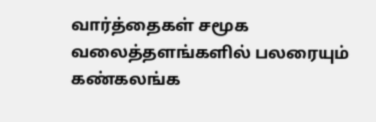வார்த்தைகள் சமூக வலைத்தளங்களில் பலரையும் கண்கலங்க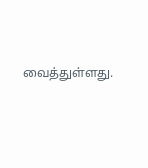வைத்துள்ளது.